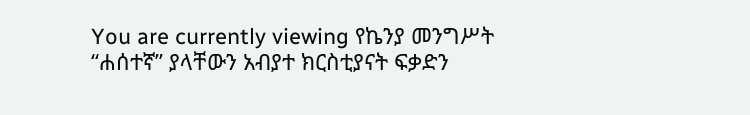You are currently viewing የኬንያ መንግሥት “ሐሰተኛ” ያላቸውን አብያተ ክርስቲያናት ፍቃድን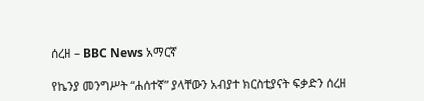ሰረዘ – BBC News አማርኛ

የኬንያ መንግሥት “ሐሰተኛ” ያላቸውን አብያተ ክርስቲያናት ፍቃድን ሰረዘ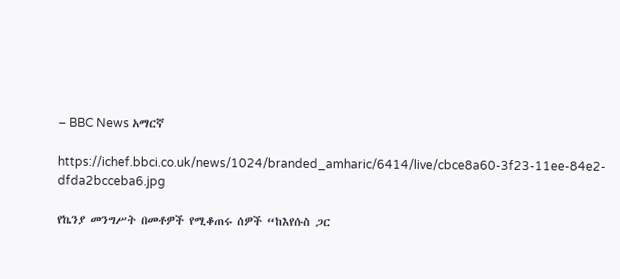– BBC News አማርኛ

https://ichef.bbci.co.uk/news/1024/branded_amharic/6414/live/cbce8a60-3f23-11ee-84e2-dfda2bcceba6.jpg

የኬንያ መንግሥት በመቶዎች የሚቆጠሩ ሰዎች “ከእየሱስ ጋር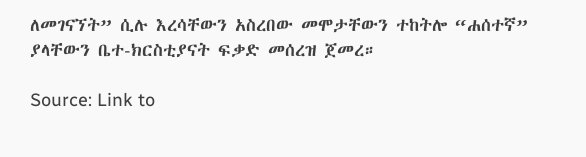ለመገናኘት” ሲሉ እረሳቸውን አስረበው መሞታቸውን ተከትሎ “ሐሰተኛ” ያላቸውን ቤተ-ክርስቲያናት ፍቃድ መሰረዝ ጀመረ።

Source: Link to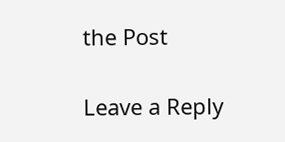the Post

Leave a Reply